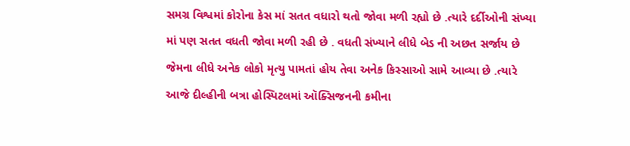સમગ્ર વિશ્વમાં કોરોના કેસ માં સતત વધારો થતો જોવા મળી રહ્યો છે .ત્યારે દર્દીઓની સંખ્યા માં પણ સતત વધતી જોવા મળી રહી છે . વધતી સંખ્યાને લીધે બેડ ની અછત સર્જાય છે જેમના લીધે અનેક લોકો મૃત્યુ પામતાં હોય તેવા અનેક કિસ્સાઓ સામે આવ્યા છે .ત્યારે આજે દીલ્હીની બત્રા હોસ્પિટલમાં ઑક્સિજનની કમીના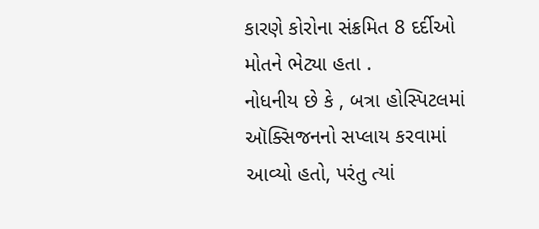કારણે કોરોના સંક્રમિત 8 દર્દીઓ મોતને ભેટ્યા હતા .
નોધનીય છે કે , બત્રા હોસ્પિટલમાં ઑક્સિજનનો સપ્લાય કરવામાં આવ્યો હતો, પરંતુ ત્યાં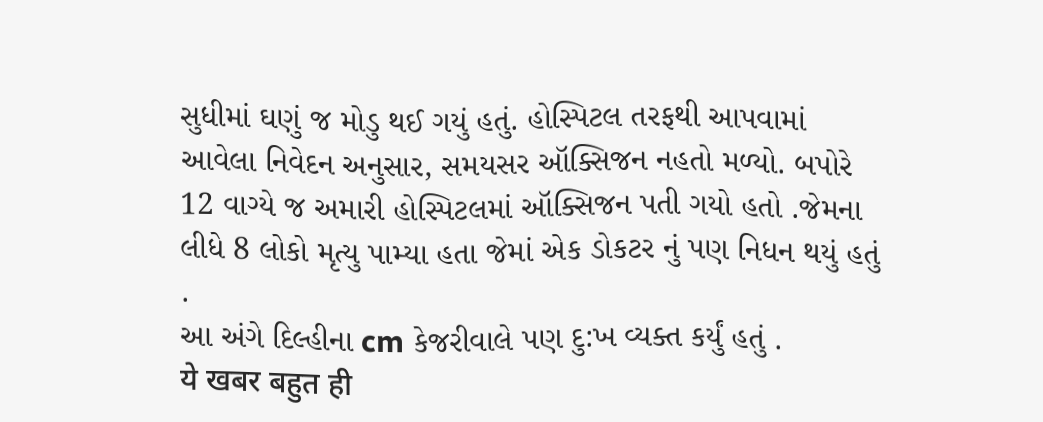સુધીમાં ઘણું જ મોડુ થઈ ગયું હતું. હોસ્પિટલ તરફથી આપવામાં આવેલા નિવેદન અનુસાર, સમયસર ઑક્સિજન નહતો મળ્યો. બપોરે 12 વાગ્યે જ અમારી હોસ્પિટલમાં ઑક્સિજન પતી ગયો હતો .જેમના લીધે 8 લોકો મૃત્યુ પામ્યા હતા જેમાં એક ડોકટર નું પણ નિધન થયું હતું .
આ અંગે દિલ્હીના cm કેજરીવાલે પણ દુ:ખ વ્યક્ત કર્યું હતું .
ये खबर बहुत ही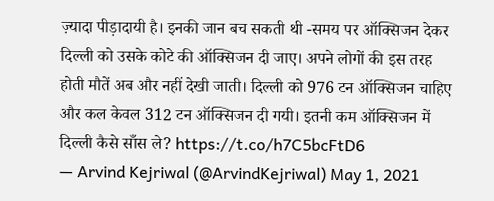ज़्यादा पीड़ादायी है। इनकी जान बच सकती थी -समय पर ऑक्सिजन देकर
दिल्ली को उसके कोटे की ऑक्सिजन दी जाए। अपने लोगों की इस तरह होती मौतें अब और नहीं देखी जाती। दिल्ली को 976 टन ऑक्सिजन चाहिए और कल केवल 312 टन ऑक्सिजन दी गयी। इतनी कम ऑक्सिजन में दिल्ली कैसे साँस ले? https://t.co/h7C5bcFtD6
— Arvind Kejriwal (@ArvindKejriwal) May 1, 2021